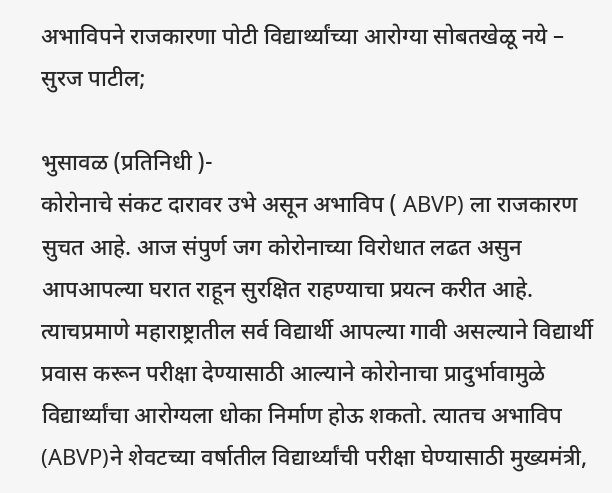अभाविपने राजकारणा पोटी विद्यार्थ्यांच्या आरोग्या सोबतखेळू नये – सुरज पाटील;

भुसावळ (प्रतिनिधी )-
कोरोनाचे संकट दारावर उभे असून अभाविप ( ABVP) ला राजकारण सुचत आहे. आज संपुर्ण जग कोरोनाच्या विरोधात लढत असुन आपआपल्या घरात राहून सुरक्षित राहण्याचा प्रयत्न करीत आहे. त्याचप्रमाणे महाराष्ट्रातील सर्व विद्यार्थी आपल्या गावी असल्याने विद्यार्थी प्रवास करून परीक्षा देण्यासाठी आल्याने कोरोनाचा प्रादुर्भावामुळे विद्यार्थ्यांचा आरोग्यला धोका निर्माण होऊ शकतो. त्यातच अभाविप (ABVP)ने शेवटच्या वर्षातील विद्यार्थ्यांची परीक्षा घेण्यासाठी मुख्यमंत्री,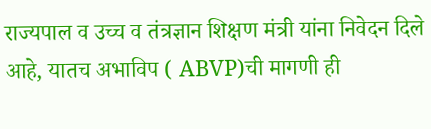राज्यपाल व उच्च व तंत्रज्ञान शिक्षण मंत्री यांना निवेदन दिले आहे, यातच अभाविप ( ABVP)ची मागणी ही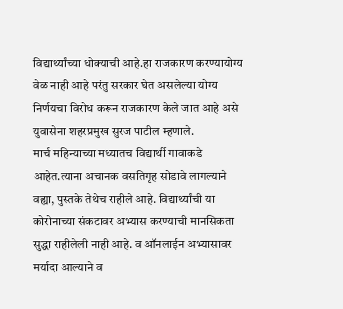विद्यार्थ्यांच्या धोक्याची आहे.हा राजकारण करण्यायोग्य वेळ नाही आहे परंतु सरकार घेत असलेल्या योग्य निर्णयचा विरोध करून राजकारण केले जात आहे असे युवासेना शहरप्रमुख सुरज पाटील म्हणाले.
मार्च महिन्याच्या मध्यातच विद्यार्थी गावाकडे आहेत.त्याना अचानक वसतिगृह सोडावे लागल्याने वह्या, पुस्तके तेथेच राहीले आहे. विद्यार्थ्यांची या कोरोनाच्या संकटावर अभ्यास करण्याची मानसिकता सुद्धा राहीलेली नाही आहे. व ऑनलाईन अभ्यासावर मर्यादा आल्याने व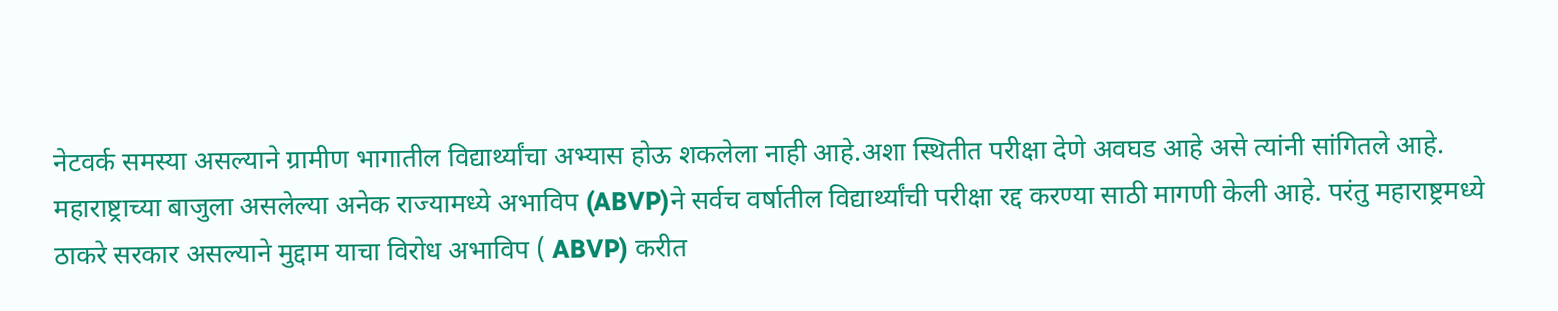नेटवर्क समस्या असल्याने ग्रामीण भागातील विद्यार्थ्यांचा अभ्यास होऊ शकलेला नाही आहे.अशा स्थितीत परीक्षा देणे अवघड आहे असे त्यांनी सांगितले आहे.
महाराष्ट्राच्या बाजुला असलेल्या अनेक राज्यामध्ये अभाविप (ABVP)ने सर्वच वर्षातील विद्यार्थ्यांची परीक्षा रद्द करण्या साठी मागणी केली आहे. परंतु महाराष्ट्रमध्ये ठाकरे सरकार असल्याने मुद्दाम याचा विरोध अभाविप ( ABVP) करीत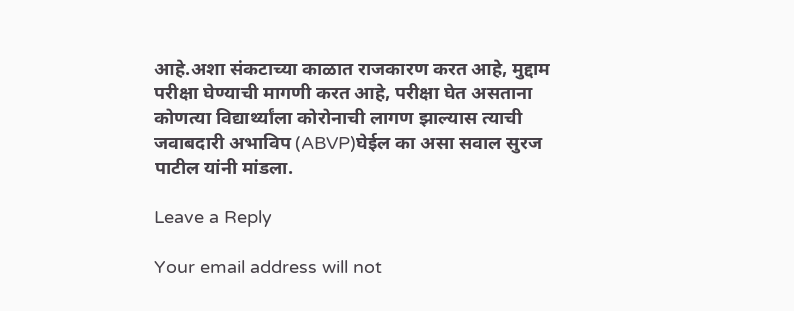आहे.अशा संकटाच्या काळात राजकारण करत आहे, मुद्दाम परीक्षा घेण्याची मागणी करत आहे, परीक्षा घेत असताना कोणत्या विद्यार्थ्यांला कोरोनाची लागण झाल्यास त्याची जवाबदारी अभाविप (ABVP)घेईल का असा सवाल सुरज पाटील यांनी मांडला.

Leave a Reply

Your email address will not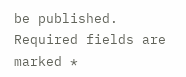be published. Required fields are marked *